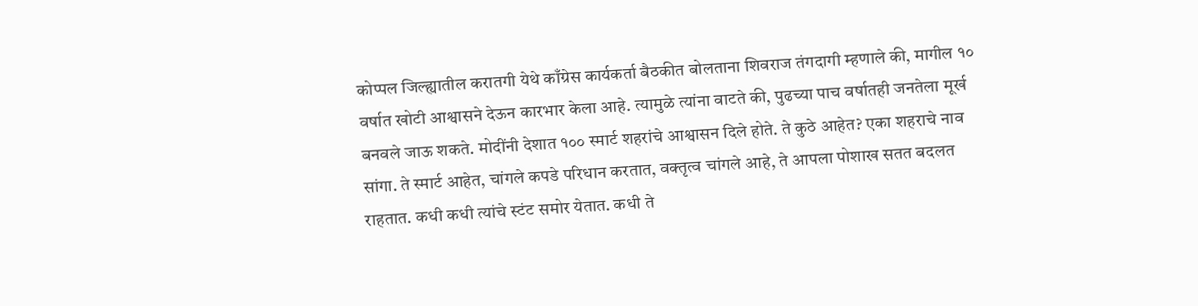कोप्पल जिल्ह्यातील करातगी येथे काँग्रेस कार्यकर्ता बैठकीत बोलताना शिवराज तंगदागी म्हणाले की, मागील १० वर्षात खोटी आश्वासने देऊन कारभार केला आहे. त्यामुळे त्यांना वाटते की, पुढच्या पाच वर्षातही जनतेला मूर्ख बनवले जाऊ शकते. मोदींनी देशात १०० स्मार्ट शहरांचे आश्वासन दिले होते. ते कुठे आहेत? एका शहराचे नाव सांगा. ते स्मार्ट आहेत, चांगले कपडे परिधान करतात, वक्तृत्व चांगले आहे, ते आपला पोशाख सतत बदलत राहतात. कधी कधी त्यांचे स्टंट समोर येतात. कधी ते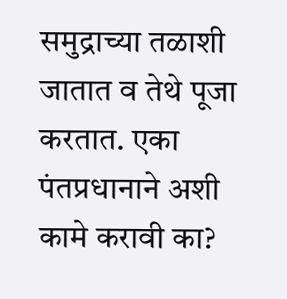समुद्राच्या तळाशी जातात व तेथे पूजा करतात. एका पंतप्रधानाने अशी कामे करावी का?